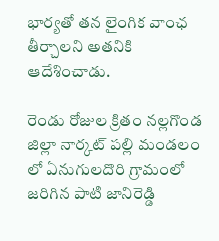భార్యతో తన లైంగిక వాంఛ తీర్చాలని అతనికి ఆదేశించాడు.

రెండు రోజుల క్రితం నల్లగొండ జిల్లా నార్కట్ పల్లి మండలం లో ఏనుగులదొరి గ్రామంలో జరిగిన పాటి జానిరెడ్డి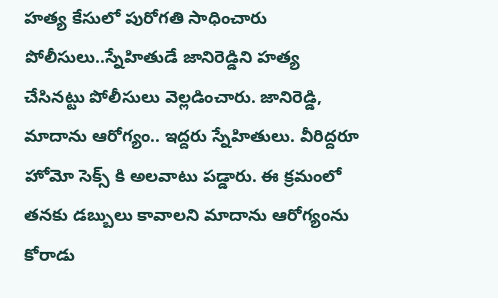హత్య కేసులో పురోగతి సాధించారు పోలీసులు..స్నేహితుడే జానిరెడ్డిని హత్య చేసినట్టు పోలీసులు వెల్లడించారు. జానిరెడ్డి, మాదాను ఆరోగ్యం.. ఇద్దరు స్నేహితులు. వీరిద్దరూ హోమో సెక్స్ కి అలవాటు పడ్డారు. ఈ క్రమంలో తనకు డబ్బులు కావాలని మాదాను ఆరోగ్యంను కోరాడు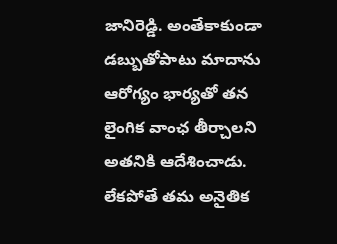జానిరెడ్డి. అంతేకాకుండా డబ్బుతోపాటు మాదాను ఆరోగ్యం భార్యతో తన లైంగిక వాంఛ తీర్చాలని అతనికి ఆదేశించాడు. లేకపోతే తమ అనైతిక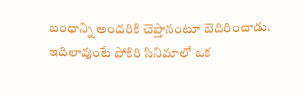బంధాన్ని అందరికి చెప్తానంటూ బెదిరించాడు. ఇదిలావుంటే పోకిరి సినిమాలో ఒక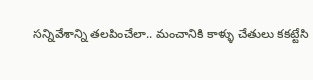సన్నివేశాన్ని తలపించేలా.. మంచానికి కాళ్ళు చేతులు కకట్టేసి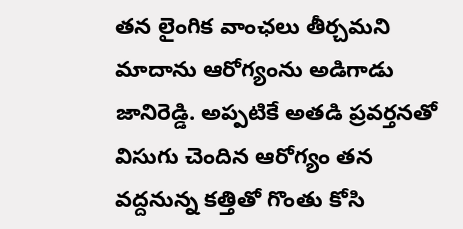తన లైంగిక వాంఛలు తీర్చమని మాదాను ఆరోగ్యంను అడిగాడు జానిరెడ్డి. అప్పటికే అతడి ప్రవర్తనతో విసుగు చెందిన ఆరోగ్యం తన వద్దనున్న కత్తితో గొంతు కోసి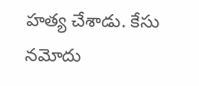హత్య చేశాడు. కేసు నమోదు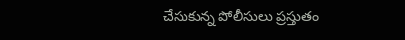చేసుకున్న పోలీసులు ప్రస్తుతం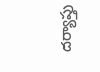దర్యాప్తు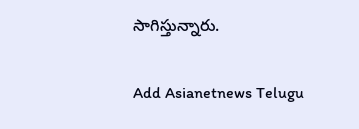సాగిస్తున్నారు.

Add Asianetnews Telugu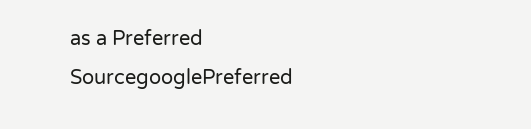as a Preferred SourcegooglePreferred